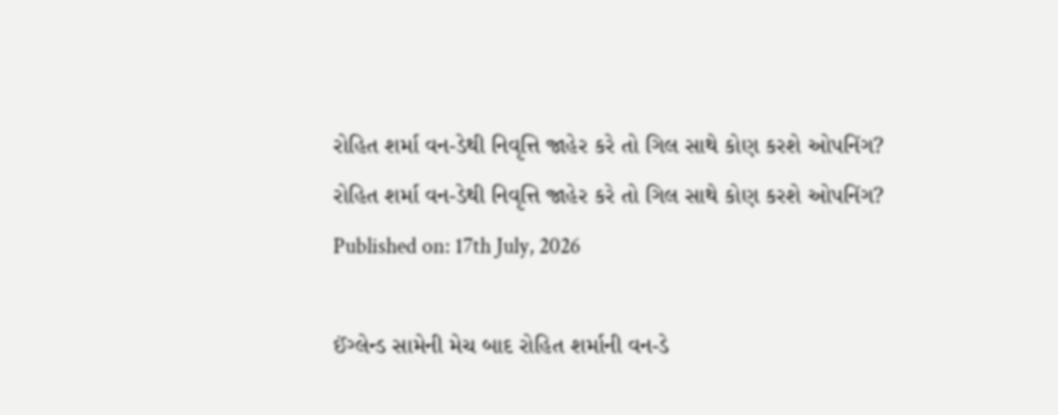રોહિત શર્મા વન-ડેથી નિવૃત્તિ જાહેર કરે તો ગિલ સાથે કોણ કરશે ઓપનિંગ?
રોહિત શર્મા વન-ડેથી નિવૃત્તિ જાહેર કરે તો ગિલ સાથે કોણ કરશે ઓપનિંગ?
Published on: 17th July, 2026

ઈંગ્લેન્ડ સામેની મેચ બાદ રોહિત શર્માની વન-ડે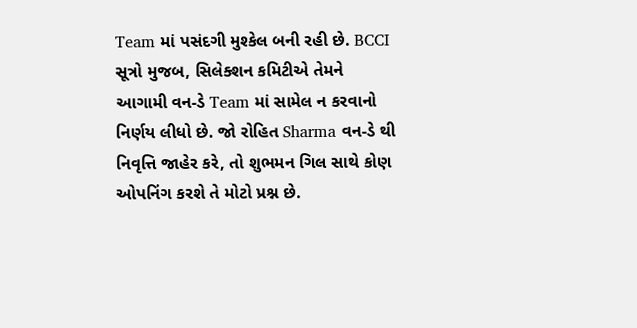Team માં પસંદગી મુશ્કેલ બની રહી છે. BCCI સૂત્રો મુજબ, સિલેક્શન કમિટીએ તેમને આગામી વન-ડે Team માં સામેલ ન કરવાનો નિર્ણય લીધો છે. જો રોહિત Sharma વન-ડે થી નિવૃત્તિ જાહેર કરે, તો શુભમન ગિલ સાથે કોણ ઓપનિંગ કરશે તે મોટો પ્રશ્ન છે.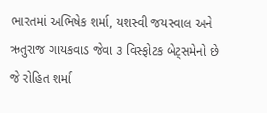ભારતમાં અભિષેક શર્મા, યશસ્વી જયસ્વાલ અને ઋતુરાજ ગાયકવાડ જેવા ૩ વિસ્ફોટક બેટ્સમેનો છે જે રોહિત શર્મા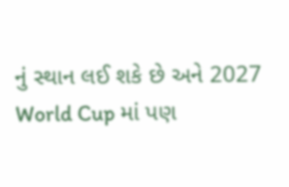નું સ્થાન લઈ શકે છે અને 2027 World Cup માં પણ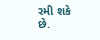રમી શકે છે.